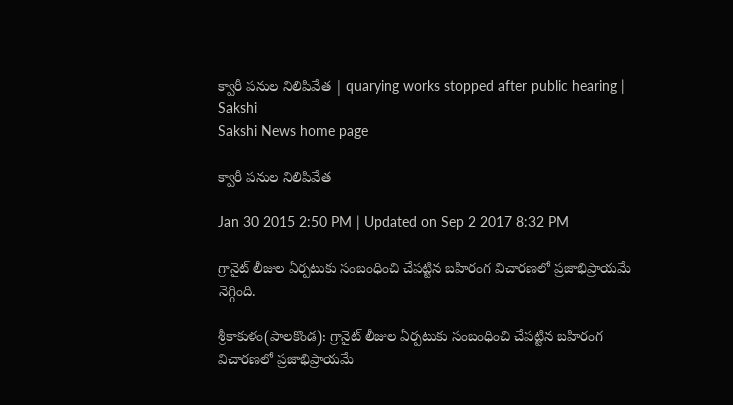క్వారీ పనుల నిలిపివేత | quarying works stopped after public hearing | Sakshi
Sakshi News home page

క్వారీ పనుల నిలిపివేత

Jan 30 2015 2:50 PM | Updated on Sep 2 2017 8:32 PM

గ్రానైట్ లీజుల ఏర్పటుకు సంబంధించి చేపట్టిన బహిరంగ విచారణలో ప్రజాభిప్రాయమే నెగ్గింది.

శ్రీకాకుళం(పాలకొండ): గ్రానైట్ లీజుల ఏర్పటుకు సంబంధించి చేపట్టిన బహిరంగ విచారణలో ప్రజాభిప్రాయమే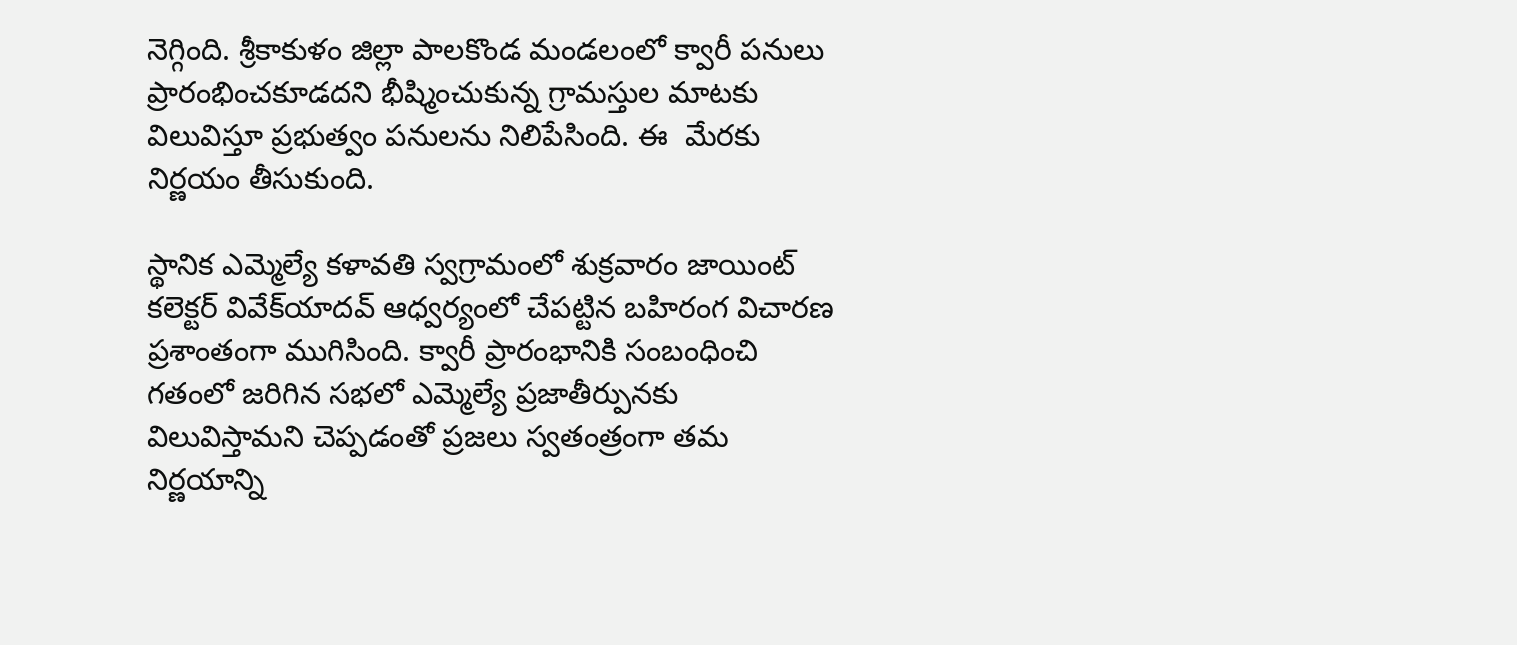నెగ్గింది. శ్రీకాకుళం జిల్లా పాలకొండ మండలంలో క్వారీ పనులు ప్రారంభించకూడదని భీష్మించుకున్న గ్రామస్తుల మాటకు విలువిస్తూ ప్రభుత్వం పనులను నిలిపేసింది. ఈ  మేరకు నిర్ణయం తీసుకుంది.

స్థానిక ఎమ్మెల్యే కళావతి స్వగ్రామంలో శుక్రవారం జాయింట్ కలెక్టర్ వివేక్‌యాదవ్ ఆధ్వర్యంలో చేపట్టిన బహిరంగ విచారణ ప్రశాంతంగా ముగిసింది. క్వారీ ప్రారంభానికి సంబంధించి గతంలో జరిగిన సభలో ఎమ్మెల్యే ప్రజాతీర్పునకు విలువిస్తామని చెప్పడంతో ప్రజలు స్వతంత్రంగా తమ నిర్ణయాన్ని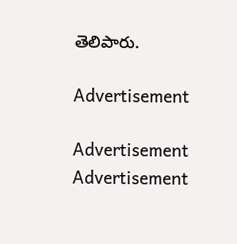తెలిపారు.

Advertisement

Advertisement
Advertisement